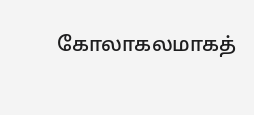கோலாகலமாகத்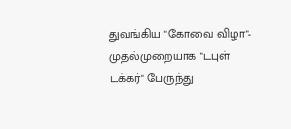துவங்கிய "கோவை விழா"- முதல்முறையாக "டபுள் டக்கர்" பேருந்து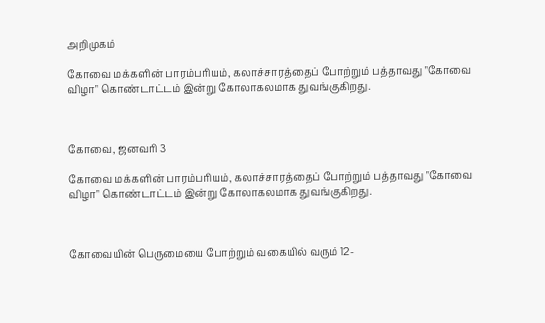அறிமுகம்

கோவை மக்களின் பாரம்பரியம், கலாச்சாரத்தைப் போற்றும் பத்தாவது "கோவை விழா" கொண்டாட்டம் இன்று கோலாகலமாக துவங்குகிறது.



கோவை, ஜனவரி 3

கோவை மக்களின் பாரம்பரியம், கலாச்சாரத்தைப் போற்றும் பத்தாவது "கோவை விழா" கொண்டாட்டம் இன்று கோலாகலமாக துவங்குகிறது.



கோவையின் பெருமையை போற்றும் வகையில் வரும் 12-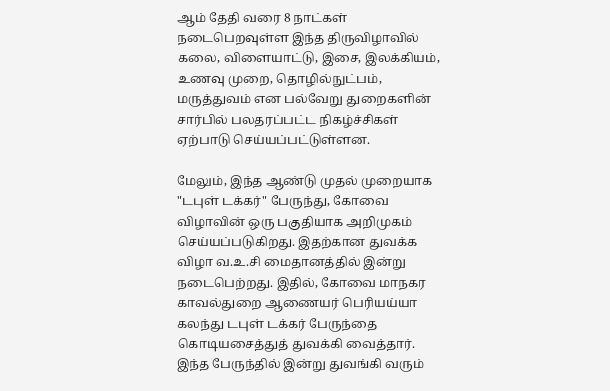ஆம் தேதி வரை 8 நாட்கள் நடைபெறவுள்ள இந்த திருவிழாவில் கலை, விளையாட்டு, இசை, இலக்கியம், உணவு முறை, தொழில்நுட்பம், மருத்துவம் என பல்வேறு துறைகளின் சார்பில் பலதரப்பட்ட நிகழ்ச்சிகள் ஏற்பாடு செய்யப்பட்டுள்ளன.

மேலும், இந்த ஆண்டு முதல் முறையாக "டபுள் டக்கர்" பேருந்து, கோவை விழாவின் ஒரு பகுதியாக அறிமுகம் செய்யப்படுகிறது. இதற்கான துவக்க விழா வ.உ.சி மைதானத்தில் இன்று நடைபெற்றது. இதில், கோவை மாநகர காவல்துறை ஆணையர் பெரியய்யா கலந்து டபுள் டக்கர் பேருந்தை கொடியசைத்துத் துவக்கி வைத்தார். இந்த பேருந்தில் இன்று துவங்கி வரும்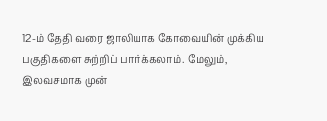12-ம் தேதி வரை ஜாலியாக கோவையின் முக்கிய பகுதிகளை சுற்றிப் பார்க்கலாம். மேலும், இலவசமாக முன்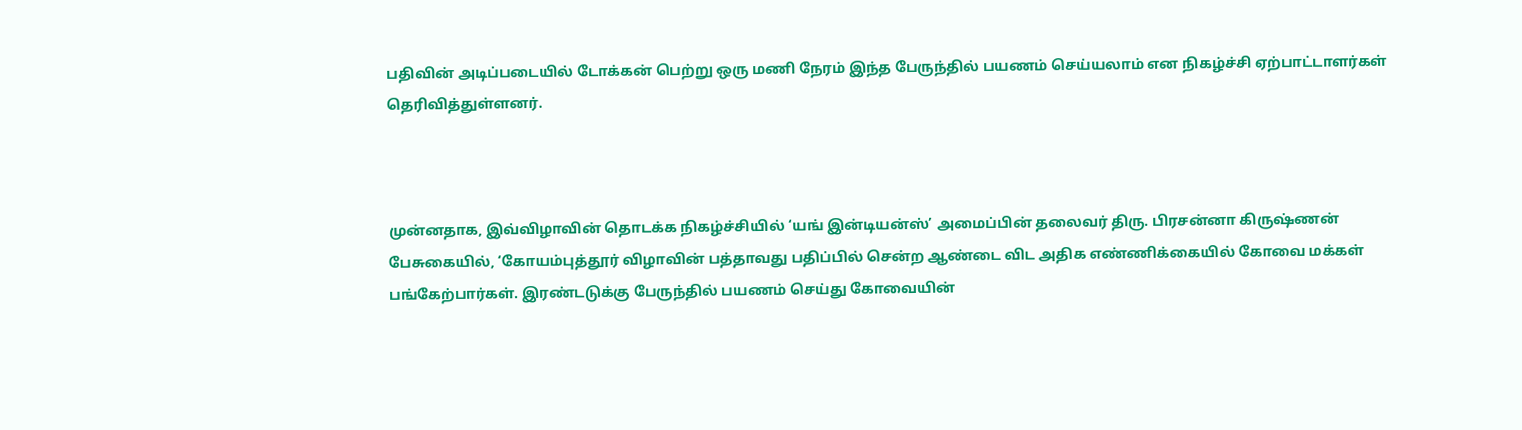பதிவின் அடிப்படையில் டோக்கன் பெற்று ஒரு மணி நேரம் இந்த பேருந்தில் பயணம் செய்யலாம் என நிகழ்ச்சி ஏற்பாட்டாளர்கள் தெரிவித்துள்ளனர்.



முன்னதாக, இவ்விழாவின் தொடக்க நிகழ்ச்சியில் ‘யங் இன்டியன்ஸ்’ அமைப்பின் தலைவர் திரு. பிரசன்னா கிருஷ்ணன் பேசுகையில், ‘கோயம்புத்தூர் விழாவின் பத்தாவது பதிப்பில் சென்ற ஆண்டை விட அதிக எண்ணிக்கையில் கோவை மக்கள் பங்கேற்பார்கள். இரண்டடுக்கு பேருந்தில் பயணம் செய்து கோவையின்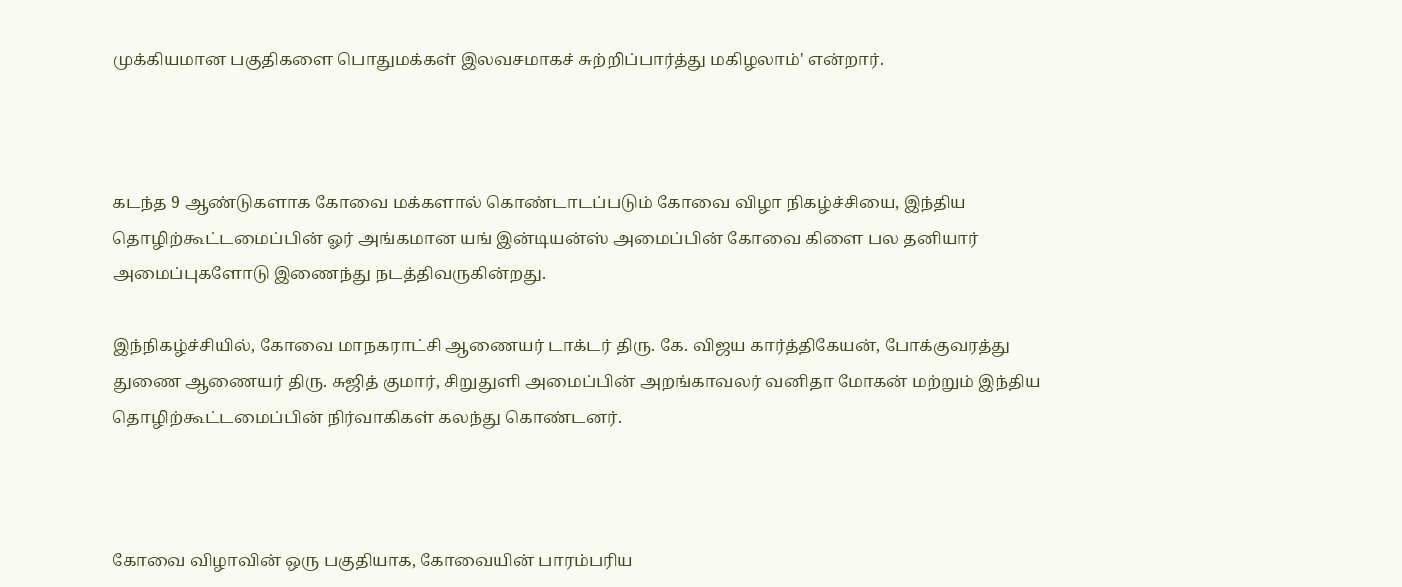முக்கியமான பகுதிகளை பொதுமக்கள் இலவசமாகச் சுற்றிப்பார்த்து மகிழலாம்' என்றார்.



கடந்த 9 ஆண்டுகளாக கோவை மக்களால் கொண்டாடப்படும் கோவை விழா நிகழ்ச்சியை, இந்திய தொழிற்கூட்டமைப்பின் ஓர் அங்கமான யங் இன்டியன்ஸ் அமைப்பின் கோவை கிளை பல தனியார் அமைப்புகளோடு இணைந்து நடத்திவருகின்றது.

இந்நிகழ்ச்சியில், கோவை மாநகராட்சி ஆணையர் டாக்டர் திரு. கே. விஜய கார்த்திகேயன், போக்குவரத்து துணை ஆணையர் திரு. சுஜித் குமார், சிறுதுளி அமைப்பின் அறங்காவலர் வனிதா மோகன் மற்றும் இந்திய தொழிற்கூட்டமைப்பின் நிர்வாகிகள் கலந்து கொண்டனர்.



கோவை விழாவின் ஒரு பகுதியாக, கோவையின் பாரம்பரிய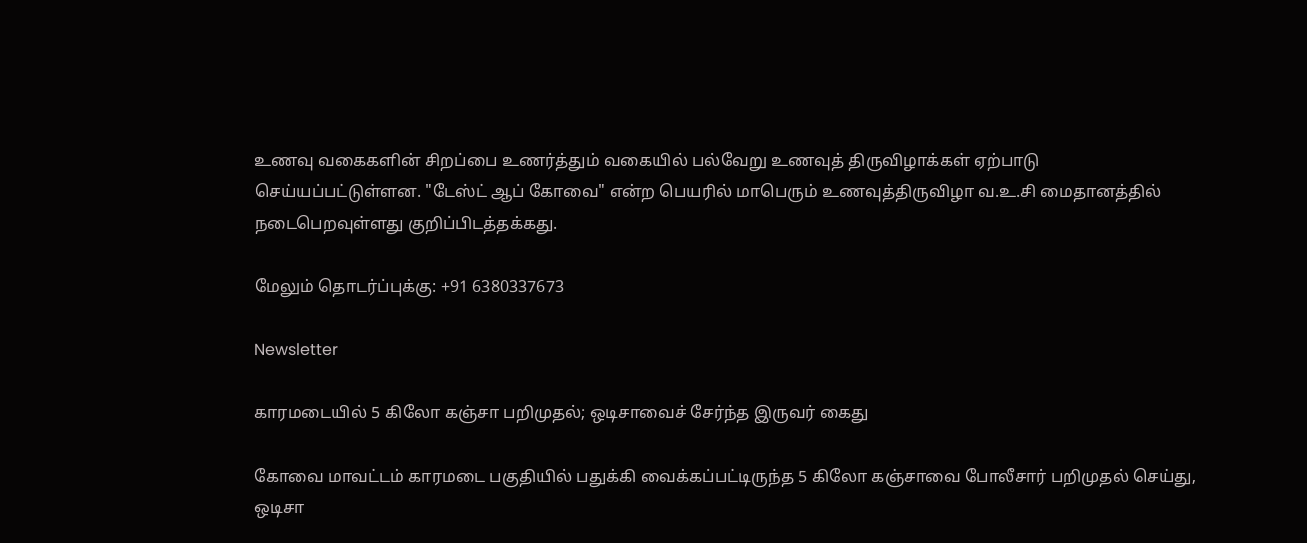உணவு வகைகளின் சிறப்பை உணர்த்தும் வகையில் பல்வேறு உணவுத் திருவிழாக்கள் ஏற்பாடு செய்யப்பட்டுள்ளன. "டேஸ்ட் ஆப் கோவை" என்ற பெயரில் மாபெரும் உணவுத்திருவிழா வ.உ.சி மைதானத்தில் நடைபெறவுள்ளது குறிப்பிடத்தக்கது.

மேலும் தொடர்ப்புக்கு: +91 6380337673

Newsletter

காரமடையில் 5 கிலோ கஞ்சா பறிமுதல்; ஒடிசாவைச் சேர்ந்த இருவர் கைது

கோவை மாவட்டம் காரமடை பகுதியில் பதுக்கி வைக்கப்பட்டிருந்த 5 கிலோ கஞ்சாவை போலீசார் பறிமுதல் செய்து, ஒடிசா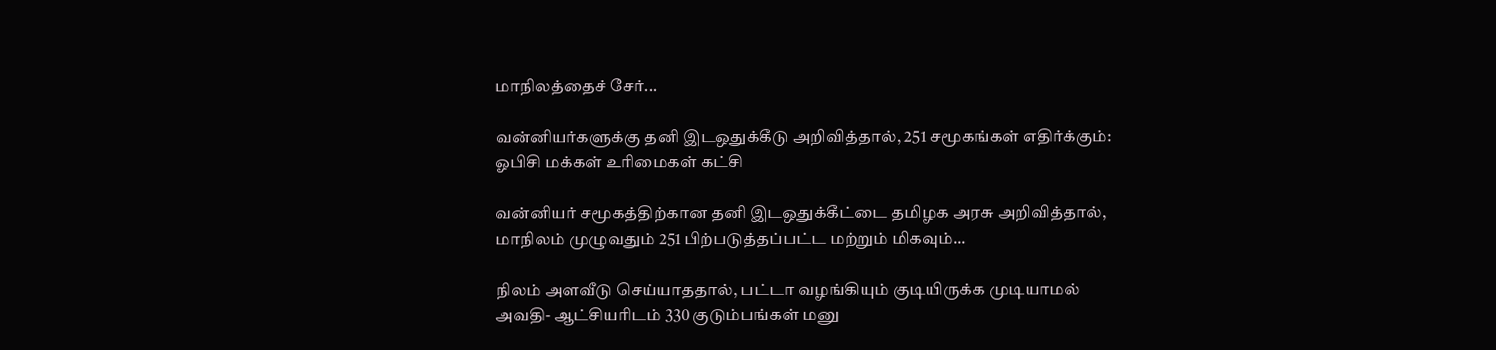மாநிலத்தைச் சேர்...

வன்னியர்களுக்கு தனி இடஒதுக்கீடு அறிவித்தால், 251 சமூகங்கள் எதிர்க்கும்: ஓபிசி மக்கள் உரிமைகள் கட்சி

வன்னியர் சமூகத்திற்கான தனி இடஒதுக்கீட்டை தமிழக அரசு அறிவித்தால், மாநிலம் முழுவதும் 251 பிற்படுத்தப்பட்ட மற்றும் மிகவும்...

நிலம் அளவீடு செய்யாததால், பட்டா வழங்கியும் குடியிருக்க முடியாமல் அவதி- ஆட்சியரிடம் 330 குடும்பங்கள் மனு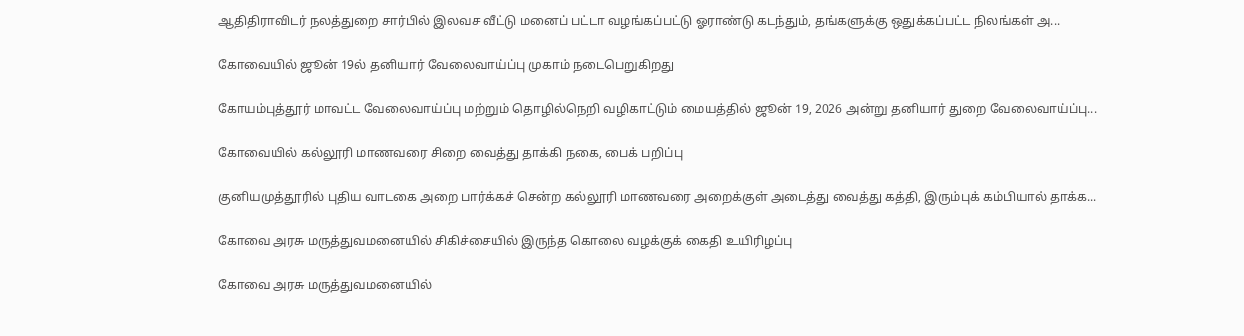ஆதிதிராவிடர் நலத்துறை சார்பில் இலவச வீட்டு மனைப் பட்டா வழங்கப்பட்டு ஓராண்டு கடந்தும், தங்களுக்கு ஒதுக்கப்பட்ட நிலங்கள் அ...

கோவையில் ஜூன் 19ல் தனியார் வேலைவாய்ப்பு முகாம் நடைபெறுகிறது

கோயம்புத்தூர் மாவட்ட வேலைவாய்ப்பு மற்றும் தொழில்நெறி வழிகாட்டும் மையத்தில் ஜூன் 19, 2026 அன்று தனியார் துறை வேலைவாய்ப்பு...

கோவையில் கல்லூரி மாணவரை சிறை வைத்து தாக்கி நகை, பைக் பறிப்பு

குனியமுத்தூரில் புதிய வாடகை அறை பார்க்கச் சென்ற கல்லூரி மாணவரை அறைக்குள் அடைத்து வைத்து கத்தி, இரும்புக் கம்பியால் தாக்க...

கோவை அரசு மருத்துவமனையில் சிகிச்சையில் இருந்த கொலை வழக்குக் கைதி உயிரிழப்பு

கோவை அரசு மருத்துவமனையில்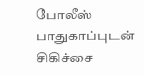போலீஸ் பாதுகாப்புடன் சிகிச்சை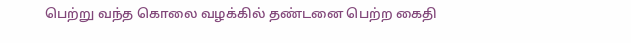பெற்று வந்த கொலை வழக்கில் தண்டனை பெற்ற கைதி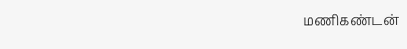மணிகண்டன்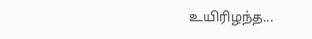உயிரிழந்த...